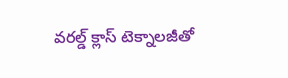వరల్డ్ క్లాస్ టెక్నాలజీతో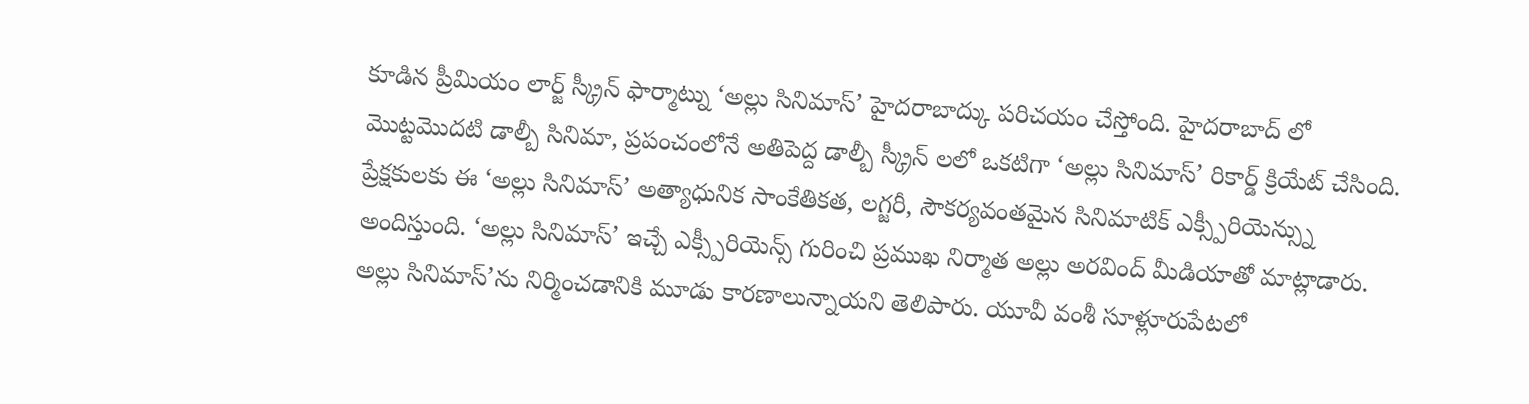కూడిన ప్రీమియం లార్జ్ స్క్రీన్ ఫార్మాట్ను ‘అల్లు సినిమాస్’ హైదరాబాద్కు పరిచయం చేస్తోంది. హైదరాబాద్ లో మొట్టమొదటి డాల్బీ సినిమా, ప్రపంచంలోనే అతిపెద్ద డాల్బీ స్క్రీన్ లలో ఒకటిగా ‘అల్లు సినిమాస్’ రికార్డ్ క్రియేట్ చేసింది. ప్రేక్షకులకు ఈ ‘అల్లు సినిమాస్’ అత్యాధునిక సాంకేతికత, లగ్జరీ, సౌకర్యవంతమైన సినిమాటిక్ ఎక్స్పీరియెన్స్ను అందిస్తుంది. ‘అల్లు సినిమాస్’ ఇచ్చే ఎక్స్పీరియెన్స్ గురించి ప్రముఖ నిర్మాత అల్లు అరవింద్ మీడియాతో మాట్లాడారు. అల్లు సినిమాస్’ను నిర్మించడానికి మూడు కారణాలున్నాయని తెలిపారు. యూవీ వంశీ సూళ్లూరుపేటలో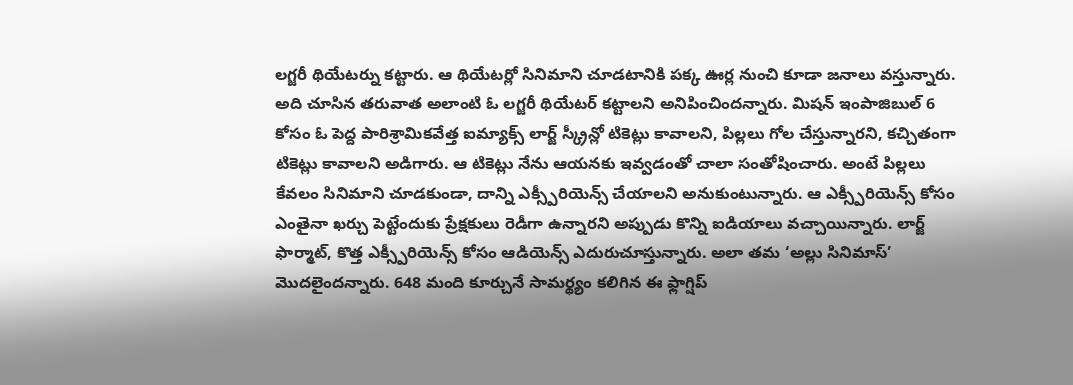లగ్జరీ థియేటర్ను కట్టారు. ఆ థియేటర్లో సినిమాని చూడటానికి పక్క ఊర్ల నుంచి కూడా జనాలు వస్తున్నారు. అది చూసిన తరువాత అలాంటి ఓ లగ్జరీ థియేటర్ కట్టాలని అనిపించిందన్నారు. మిషన్ ఇంపాజిబుల్ 6 కోసం ఓ పెద్ద పారిశ్రామికవేత్త ఐమ్యాక్స్ లార్జ్ స్క్రీన్లో టికెట్లు కావాలని, పిల్లలు గోల చేస్తున్నారని, కచ్చితంగా టికెట్లు కావాలని అడిగారు. ఆ టికెట్లు నేను ఆయనకు ఇవ్వడంతో చాలా సంతోషించారు. అంటే పిల్లలు కేవలం సినిమాని చూడకుండా, దాన్ని ఎక్స్పీరియెన్స్ చేయాలని అనుకుంటున్నారు. ఆ ఎక్స్పీరియెన్స్ కోసం ఎంతైనా ఖర్చు పెట్టేందుకు ప్రేక్షకులు రెడీగా ఉన్నారని అప్పుడు కొన్ని ఐడియాలు వచ్చాయిన్నారు. లార్జ్ ఫార్మాట్, కొత్త ఎక్స్పీరియెన్స్ కోసం ఆడియెన్స్ ఎదురుచూస్తున్నారు. అలా తమ ‘అల్లు సినిమాస్’ మొదలైందన్నారు. 648 మంది కూర్చునే సామర్థ్యం కలిగిన ఈ ఫ్లాగ్షిప్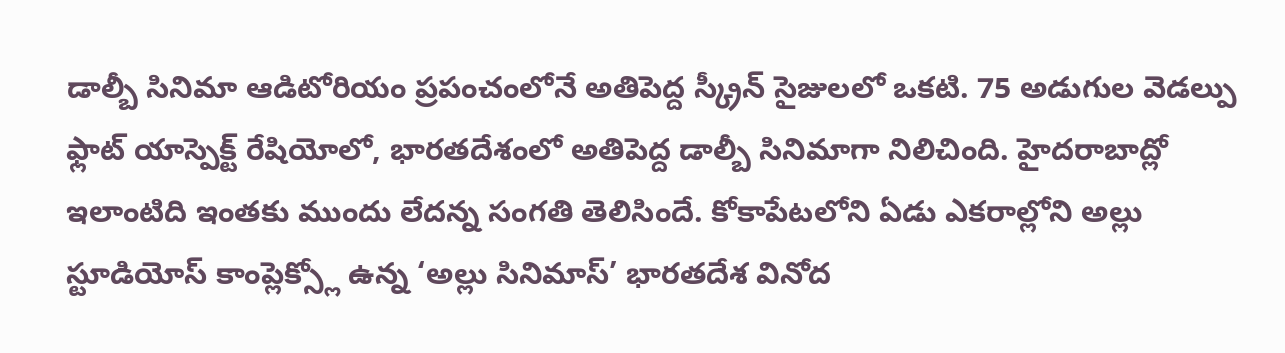డాల్బీ సినిమా ఆడిటోరియం ప్రపంచంలోనే అతిపెద్ద స్క్రీన్ సైజులలో ఒకటి. 75 అడుగుల వెడల్పు ఫ్లాట్ యాస్పెక్ట్ రేషియోలో, భారతదేశంలో అతిపెద్ద డాల్బీ సినిమాగా నిలిచింది. హైదరాబాద్లో ఇలాంటిది ఇంతకు ముందు లేదన్న సంగతి తెలిసిందే. కోకాపేటలోని ఏడు ఎకరాల్లోని అల్లు స్టూడియోస్ కాంప్లెక్స్లో ఉన్న ‘అల్లు సినిమాస్’ భారతదేశ వినోద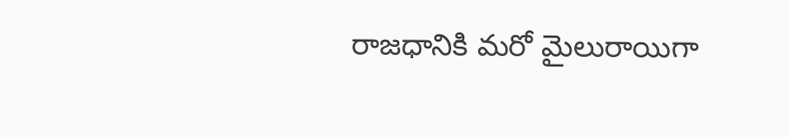రాజధానికి మరో మైలురాయిగా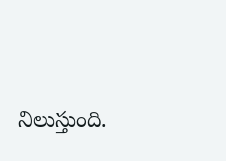నిలుస్తుంది.